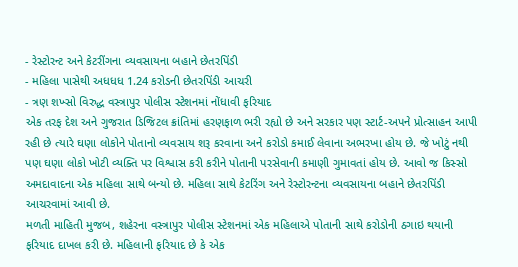- રેસ્ટોરન્ટ અને કેટરીંગના વ્યવસાયના બહાને છેતરપિંડી
- મહિલા પાસેથી અધધધ 1.24 કરોડની છેતરપિંડી આચરી
- ત્રણ શખ્સો વિરુદ્ધ વસ્ત્રાપુર પોલીસ સ્ટેશનમાં નોંધાવી ફરિયાદ
એક તરફ દેશ અને ગુજરાત ડિજિટલ ક્રાંતિમાં હરણફાળ ભરી રહ્યો છે અને સરકાર પણ સ્ટાર્ટ-અપને પ્રોત્સાહન આપી રહી છે ત્યારે ઘણા લોકોને પોતાનો વ્યવસાય શરૂ કરવાના અને કરોડો કમાઈ લેવાના અભરખા હોય છે. જે ખોટું નથી પણ ઘણા લોકો ખોટી વ્યક્તિ પર વિશ્વાસ કરી કરીને પોતાની પરસેવાની કમાણી ગુમાવતાં હોય છે. આવો જ કિસ્સો અમદાવાદના એક મહિલા સાથે બન્યો છે. મહિલા સાથે કેટરિંગ અને રેસ્ટોરન્ટના વ્યવસાયના બહાને છેતરપિંડી આચરવામાં આવી છે.
મળતી માહિતી મુજબ, શહેરના વસ્ત્રાપુર પોલીસ સ્ટેશનમાં એક મહિલાએ પોતાની સાથે કરોડોની ઠગાઇ થયાની ફરિયાદ દાખલ કરી છે. મહિલાની ફરિયાદ છે કે એક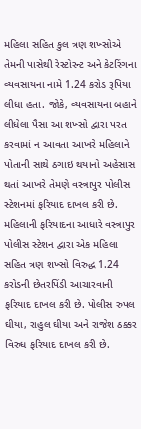મહિલા સહિત કુલ ત્રણ શખ્સોએ તેમની પાસેથી રેસ્ટોરન્ટ અને કેટરિંગના વ્યવસાયના નામે 1.24 કરોડ રૂપિયા લીધા હતા. જોકે, વ્યવસાયના બહાને લીધેલા પૈસા આ શખ્સો દ્વારા પરત કરવામાં ન આવતા આખરે મહિલાને પોતાની સાથે ઠગાઇ થયાનો અહેસાસ થતાં આખરે તેમણે વસ્ત્રાપુર પોલીસ સ્ટેશનમાં ફરિયાદ દાખલ કરી છે.
મહિલાની ફરિયાદના આધારે વસ્ત્રાપુર પોલીસ સ્ટેશન દ્વારા એક મહિલા સહિત ત્રણ શખ્સો વિરુદ્ધ 1.24 કરોડની છેતરપિંડી આચારવાની ફરિયાદ દાખલ કરી છે. પોલીસ રુપલ ઘીયા, રાહુલ ઘીયા અને રાજેશ ઠક્કર વિરુધ ફરિયાદ દાખલ કરી છે.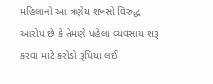મહિલાનો આ ત્રણેય શખ્સો વિરુદ્ધ આરોપ છે કે તેમણે પહેલા વ્યવસાય શરૂ કરવા માટે કરોડો રૂપિયા લઈ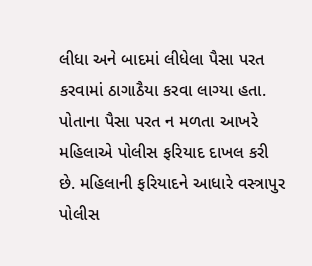લીધા અને બાદમાં લીધેલા પૈસા પરત કરવામાં ઠાગાઠૈયા કરવા લાગ્યા હતા. પોતાના પૈસા પરત ન મળતા આખરે મહિલાએ પોલીસ ફરિયાદ દાખલ કરી છે. મહિલાની ફરિયાદને આધારે વસ્ત્રાપુર પોલીસ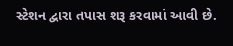સ્ટેશન દ્વારા તપાસ શરૂ કરવામાં આવી છે.